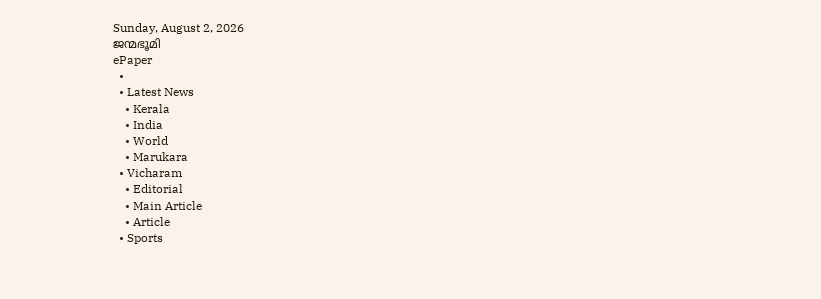Sunday, August 2, 2026
ജന്മഭൂമി
ePaper
  •
  • Latest News
    • Kerala
    • India
    • World
    • Marukara
  • Vicharam
    • Editorial
    • Main Article
    • Article
  • Sports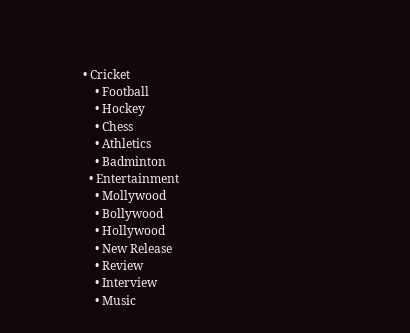• Cricket
    • Football
    • Hockey
    • Chess
    • Athletics
    • Badminton
  • Entertainment
    • Mollywood
    • Bollywood
    • Hollywood
    • New Release
    • Review
    • Interview
    • Music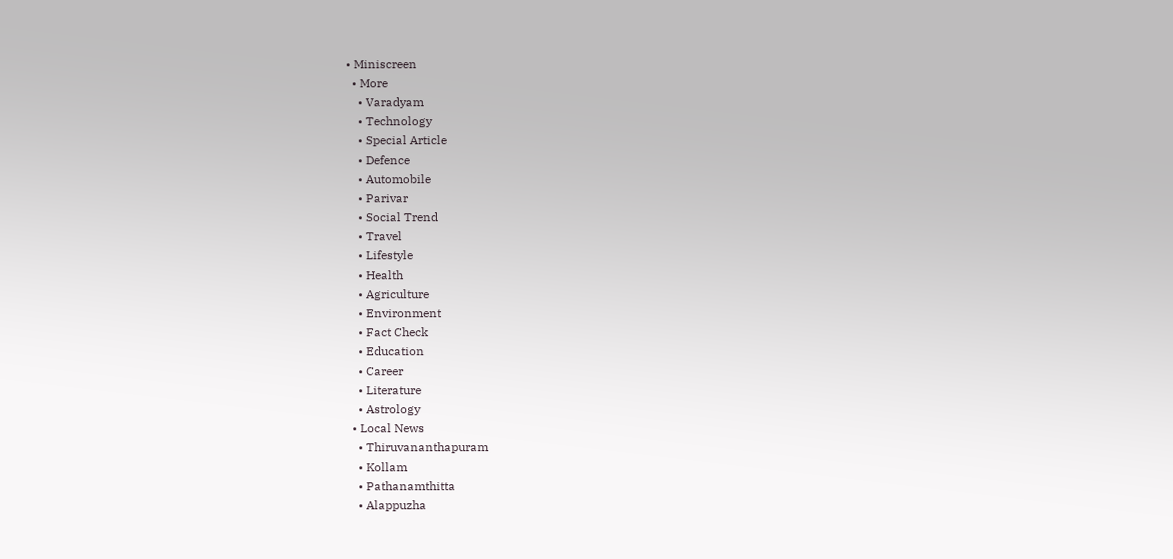• Miniscreen
  • More
    • Varadyam
    • Technology
    • Special Article
    • Defence
    • Automobile
    • Parivar
    • Social Trend
    • Travel
    • Lifestyle
    • Health
    • Agriculture
    • Environment
    • Fact Check
    • Education
    • Career
    • Literature
    • Astrology
  • Local News
    • Thiruvananthapuram
    • Kollam
    • Pathanamthitta
    • Alappuzha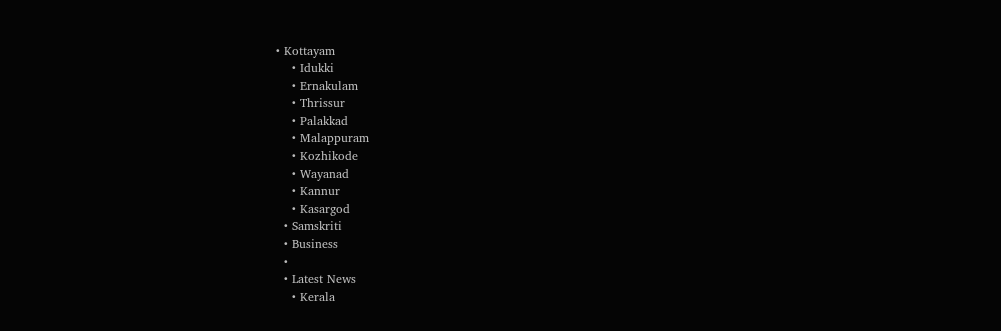• Kottayam
    • Idukki
    • Ernakulam
    • Thrissur
    • Palakkad
    • Malappuram
    • Kozhikode
    • Wayanad
    • Kannur
    • Kasargod
  • Samskriti
  • Business
  •
  • Latest News
    • Kerala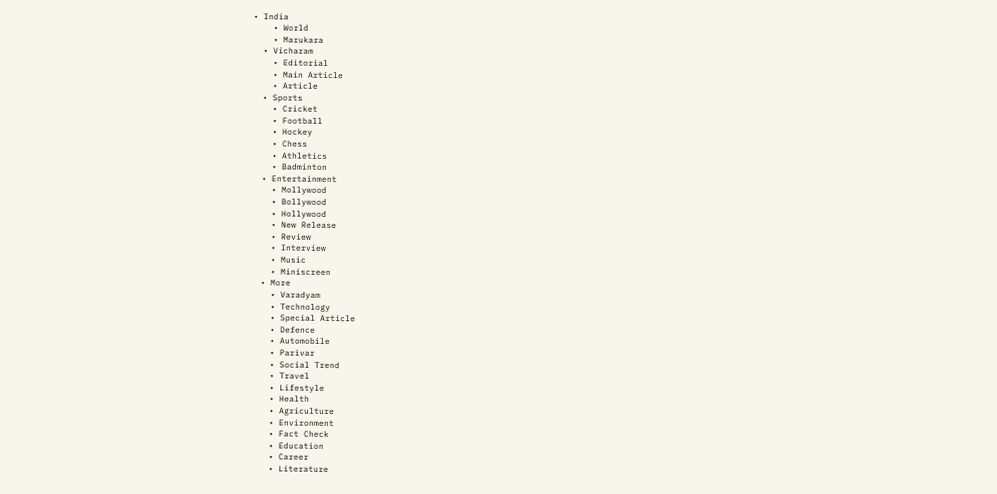• India
    • World
    • Marukara
  • Vicharam
    • Editorial
    • Main Article
    • Article
  • Sports
    • Cricket
    • Football
    • Hockey
    • Chess
    • Athletics
    • Badminton
  • Entertainment
    • Mollywood
    • Bollywood
    • Hollywood
    • New Release
    • Review
    • Interview
    • Music
    • Miniscreen
  • More
    • Varadyam
    • Technology
    • Special Article
    • Defence
    • Automobile
    • Parivar
    • Social Trend
    • Travel
    • Lifestyle
    • Health
    • Agriculture
    • Environment
    • Fact Check
    • Education
    • Career
    • Literature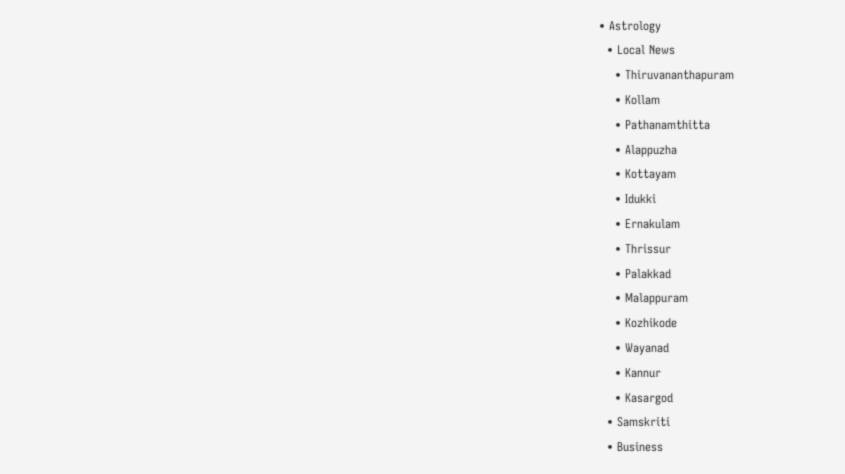• Astrology
  • Local News
    • Thiruvananthapuram
    • Kollam
    • Pathanamthitta
    • Alappuzha
    • Kottayam
    • Idukki
    • Ernakulam
    • Thrissur
    • Palakkad
    • Malappuram
    • Kozhikode
    • Wayanad
    • Kannur
    • Kasargod
  • Samskriti
  • Business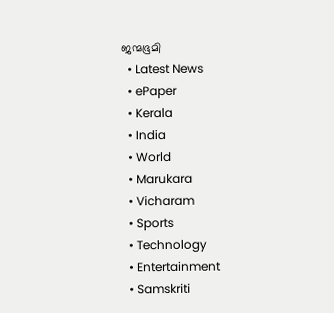ജന്മഭൂമി
  • Latest News
  • ePaper
  • Kerala
  • India
  • World
  • Marukara
  • Vicharam
  • Sports
  • Technology
  • Entertainment
  • Samskriti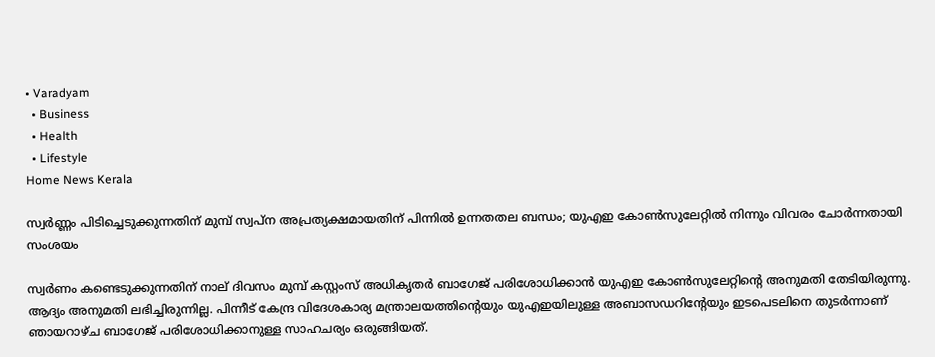• Varadyam
  • Business
  • Health
  • Lifestyle
Home News Kerala

സ്വര്‍ണ്ണം പിടിച്ചെടുക്കുന്നതിന് മുമ്പ് സ്വപ്‌ന അപ്രത്യക്ഷമായതിന് പിന്നില്‍ ഉന്നതതല ബന്ധം; യുഎഇ കോണ്‍സുലേറ്റില്‍ നിന്നും വിവരം ചോര്‍ന്നതായി സംശയം

സ്വര്‍ണം കണ്ടെടുക്കുന്നതിന് നാല് ദിവസം മുമ്പ് കസ്റ്റംസ് അധികൃതര്‍ ബാഗേജ് പരിശോധിക്കാന്‍ യുഎഇ കോണ്‍സുലേറ്റിന്റെ അനുമതി തേടിയിരുന്നു. ആദ്യം അനുമതി ലഭിച്ചിരുന്നില്ല. പിന്നീട് കേന്ദ്ര വിദേശകാര്യ മന്ത്രാലയത്തിന്റെയും യുഎഇയിലുള്ള അബാസഡറിന്റേയും ഇടപെടലിനെ തുടര്‍ന്നാണ് ഞായറാഴ്ച ബാഗേജ് പരിശോധിക്കാനുള്ള സാഹചര്യം ഒരുങ്ങിയത്.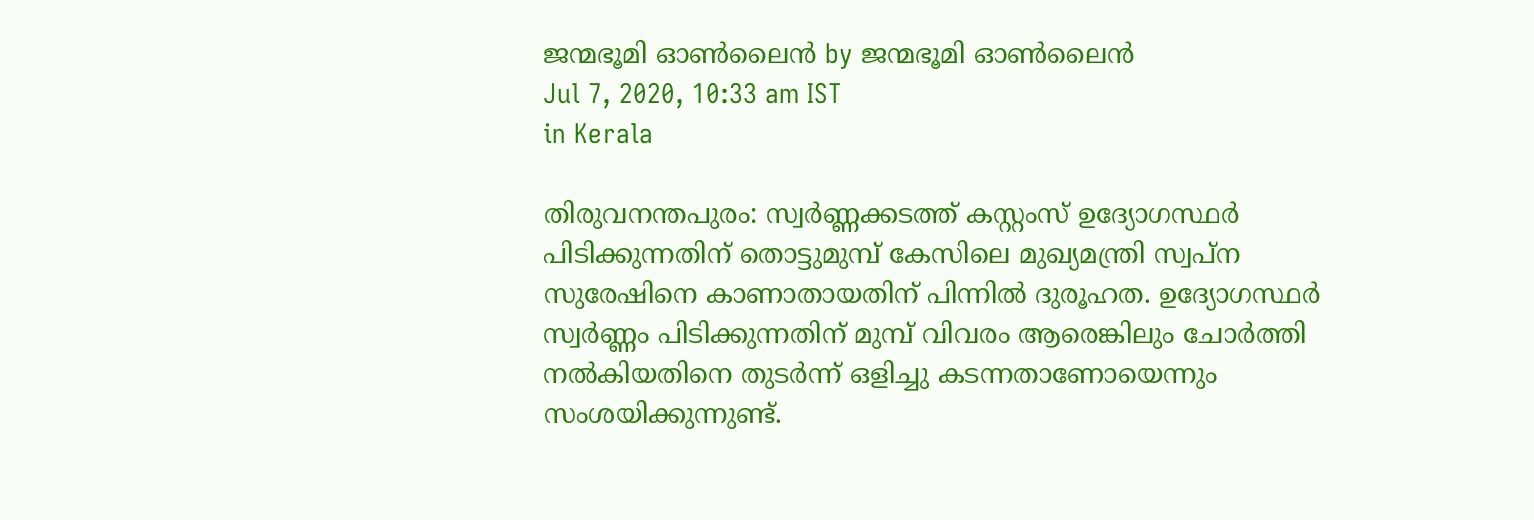ജന്മഭൂമി ഓണ്‍ലൈന്‍ by ജന്മഭൂമി ഓണ്‍ലൈന്‍
Jul 7, 2020, 10:33 am IST
in Kerala

തിരുവനന്തപുരം: സ്വര്‍ണ്ണക്കടത്ത് കസ്റ്റംസ് ഉദ്യോഗസ്ഥര്‍ പിടിക്കുന്നതിന് തൊട്ടുമുമ്പ് കേസിലെ മുഖ്യമന്ത്രി സ്വപ്‌ന സുരേഷിനെ കാണാതായതിന് പിന്നില്‍ ദുരൂഹത. ഉദ്യോഗസ്ഥര്‍ സ്വര്‍ണ്ണം പിടിക്കുന്നതിന് മുമ്പ് വിവരം ആരെങ്കിലും ചോര്‍ത്തി നല്‍കിയതിനെ തുടര്‍ന്ന് ഒളിച്ചു കടന്നതാണോയെന്നും സംശയിക്കുന്നുണ്ട്.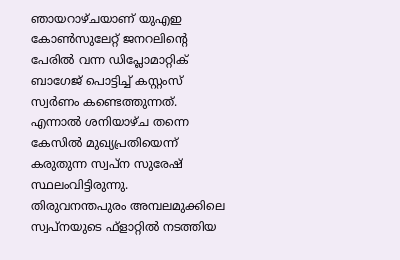ഞായറാഴ്ചയാണ് യുഎഇ കോണ്‍സുലേറ്റ് ജനറലിന്റെ പേരില്‍ വന്ന ഡിപ്ലോമാറ്റിക് ബാഗേജ് പൊട്ടിച്ച് കസ്റ്റംസ് സ്വര്‍ണം കണ്ടെത്തുന്നത്. എന്നാല്‍ ശനിയാഴ്ച തന്നെ കേസില്‍ മുഖ്യപ്രതിയെന്ന് കരുതുന്ന സ്വപ്ന സുരേഷ് സ്ഥലംവിട്ടിരുന്നു. തിരുവനന്തപുരം അമ്പലമുക്കിലെ സ്വപ്നയുടെ ഫ്‌ളാറ്റില്‍ നടത്തിയ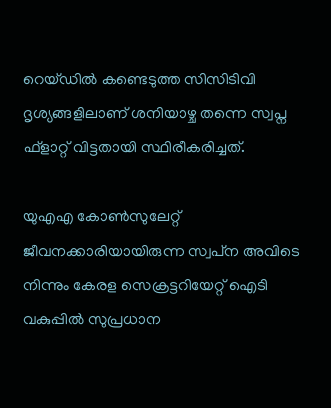റെയ്ഡില്‍ കണ്ടെടുത്ത സിസിടിവി ദൃശ്യങ്ങളിലാണ് ശനിയാഴ്ച തന്നെ സ്വപ്ന ഫ്‌ളാറ്റ് വിട്ടതായി സ്ഥിരീകരിച്ചത്.

യുഎഎ കോണ്‍സുലേറ്റ് ജീവനക്കാരിയായിരുന്ന സ്വപ്‌ന അവിടെ നിന്നും കേരള സെക്രട്ടറിയേറ്റ് ഐടി വകുപ്പില്‍ സുപ്രധാന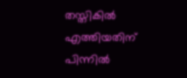തസ്തികില്‍ എത്തിയതിന് പിന്നില്‍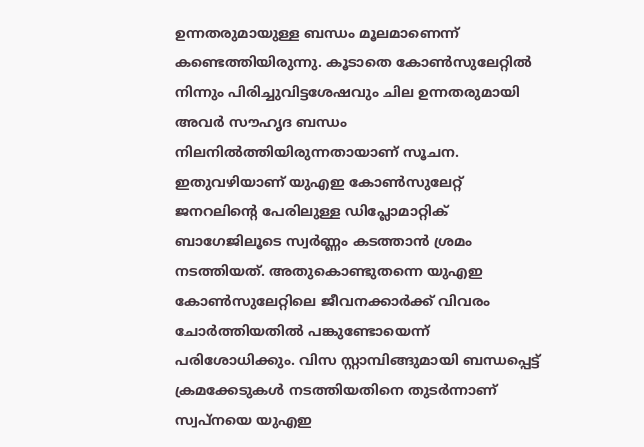ഉന്നതരുമായുള്ള ബന്ധം മൂലമാണെന്ന് കണ്ടെത്തിയിരുന്നു. കൂടാതെ കോണ്‍സുലേറ്റില്‍ നിന്നും പിരിച്ചുവിട്ടശേഷവും ചില ഉന്നതരുമായി അവര്‍ സൗഹൃദ ബന്ധം നിലനില്‍ത്തിയിരുന്നതായാണ് സൂചന.  ഇതുവഴിയാണ് യുഎഇ കോണ്‍സുലേറ്റ് ജനറലിന്റെ പേരിലുള്ള ഡിപ്ലോമാറ്റിക് ബാഗേജിലൂടെ സ്വര്‍ണ്ണം കടത്താന്‍ ശ്രമം നടത്തിയത്. അതുകൊണ്ടുതന്നെ യുഎഇ കോണ്‍സുലേറ്റിലെ ജീവനക്കാര്‍ക്ക് വിവരം ചോര്‍ത്തിയതില്‍ പങ്കുണ്ടോയെന്ന് പരിശോധിക്കും. വിസ സ്റ്റാമ്പിങ്ങുമായി ബന്ധപ്പെട്ട് ക്രമക്കേടുകള്‍ നടത്തിയതിനെ തുടര്‍ന്നാണ് സ്വപ്നയെ യുഎഇ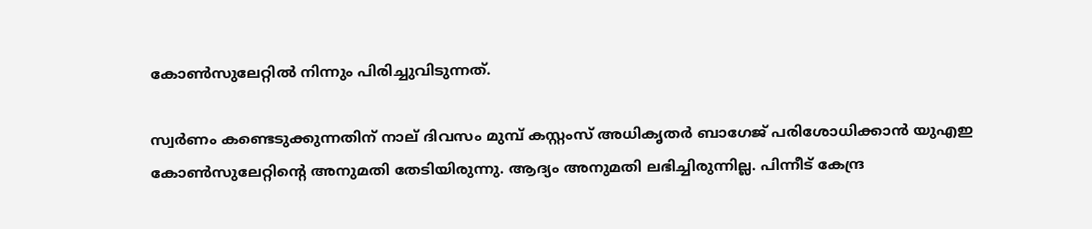കോണ്‍സുലേറ്റില്‍ നിന്നും പിരിച്ചുവിടുന്നത്.

സ്വര്‍ണം കണ്ടെടുക്കുന്നതിന് നാല് ദിവസം മുമ്പ് കസ്റ്റംസ് അധികൃതര്‍ ബാഗേജ് പരിശോധിക്കാന്‍ യുഎഇ കോണ്‍സുലേറ്റിന്റെ അനുമതി തേടിയിരുന്നു. ആദ്യം അനുമതി ലഭിച്ചിരുന്നില്ല. പിന്നീട് കേന്ദ്ര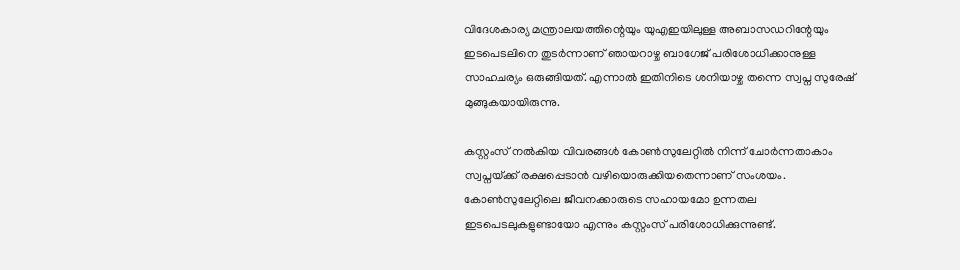വിദേശകാര്യ മന്ത്രാലയത്തിന്റെയും യുഎഇയിലുള്ള അബാസഡറിന്റേയും ഇടപെടലിനെ തുടര്‍ന്നാണ് ഞായറാഴ്ച ബാഗേജ് പരിശോധിക്കാനുള്ള സാഹചര്യം ഒരുങ്ങിയത്. എന്നാല്‍ ഇതിനിടെ ശനിയാഴ്ച തന്നെ സ്വപ്ന സുരേഷ് മുങ്ങുകയായിരുന്നു.

കസ്റ്റംസ് നല്‍കിയ വിവരങ്ങള്‍ കോണ്‍സുലേറ്റില്‍ നിന്ന് ചോര്‍ന്നതാകാം സ്വപ്നയ്‌ക്ക് രക്ഷപ്പെടാന്‍ വഴിയൊരുക്കിയതെന്നാണ് സംശയം. കോണ്‍സുലേറ്റിലെ ജീവനക്കാരുടെ സഹായമോ ഉന്നതല ഇടപെടലുകളുണ്ടായോ എന്നും കസ്റ്റംസ് പരിശോധിക്കുന്നുണ്ട്.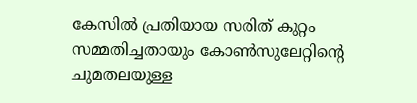കേസില്‍ പ്രതിയായ സരിത് കുറ്റം സമ്മതിച്ചതായും കോണ്‍സുലേറ്റിന്റെ ചുമതലയുള്ള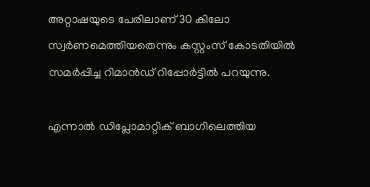അറ്റാഷയുടെ പേരിലാണ് 30 കിലോ സ്വര്‍ണമെത്തിയതെന്നും കസ്റ്റംസ് കോടതിയില്‍ സമര്‍പ്പിച്ച റിമാന്‍ഡ് റിപ്പോര്‍ട്ടില്‍ പറയുന്നു.

എന്നാല്‍ ഡിപ്ലോമാറ്റിക് ബാഗിലെത്തിയ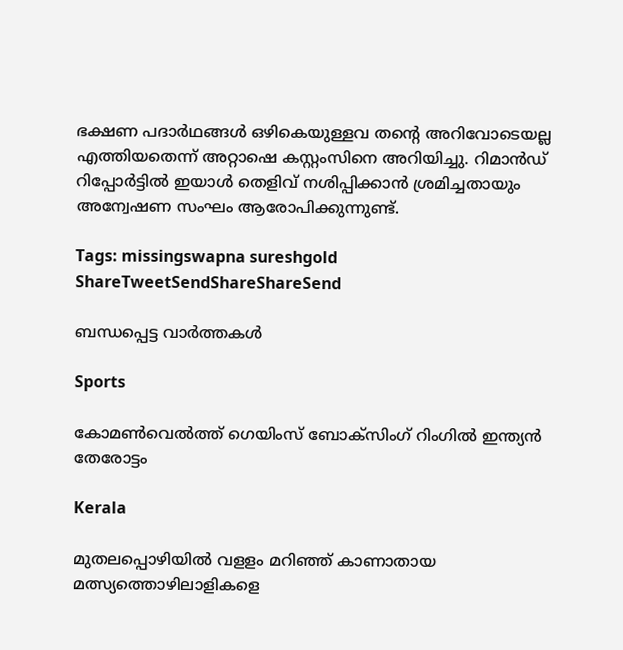ഭക്ഷണ പദാര്‍ഥങ്ങള്‍ ഒഴികെയുള്ളവ തന്റെ അറിവോടെയല്ല എത്തിയതെന്ന് അറ്റാഷെ കസ്റ്റംസിനെ അറിയിച്ചു. റിമാന്‍ഡ് റിപ്പോര്‍ട്ടില്‍ ഇയാള്‍ തെളിവ് നശിപ്പിക്കാന്‍ ശ്രമിച്ചതായും അന്വേഷണ സംഘം ആരോപിക്കുന്നുണ്ട്.

Tags: missingswapna sureshgold
ShareTweetSendShareShareSend

ബന്ധപ്പെട്ട വാര്‍ത്തകള്‍

Sports

കോമണ്‍വെല്‍ത്ത് ഗെയിംസ് ബോക്‌സിംഗ് റിംഗില്‍ ഇന്ത്യന്‍ തേരോട്ടം

Kerala

മുതലപ്പൊഴിയില്‍ വളളം മറിഞ്ഞ് കാണാതായ മത്സ്യത്തൊഴിലാളികളെ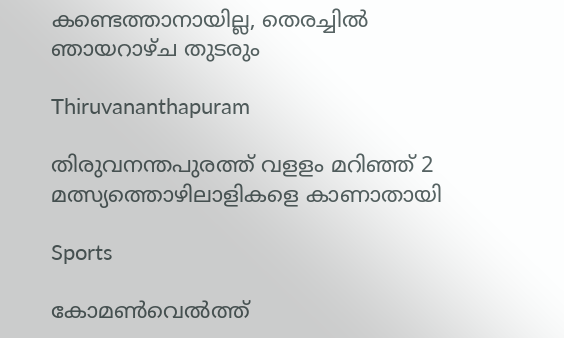കണ്ടെത്താനായില്ല, തെരച്ചില്‍ ഞായറാഴ്ച തുടരും

Thiruvananthapuram

തിരുവനന്തപുരത്ത് വളളം മറിഞ്ഞ് 2 മത്സ്യത്തൊഴിലാളികളെ കാണാതായി

Sports

കോമണ്‍വെല്‍ത്ത്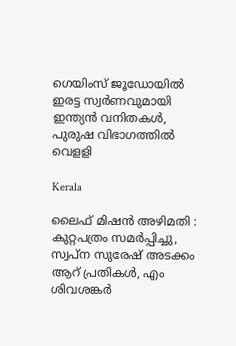ഗെയിംസ് ജൂഡോയില്‍ ഇരട്ട സ്വര്‍ണവുമായി ഇന്ത്യന്‍ വനിതകള്‍, പുരുഷ വിഭാഗത്തില്‍ വെളളി

Kerala

ലൈഫ് മിഷന്‍ അഴിമതി : കുറ്റപത്രം സമര്‍പ്പിച്ചു, സ്വപ്ന സുരേഷ് അടക്കം ആറ് പ്രതികള്‍, എം ശിവശങ്കര്‍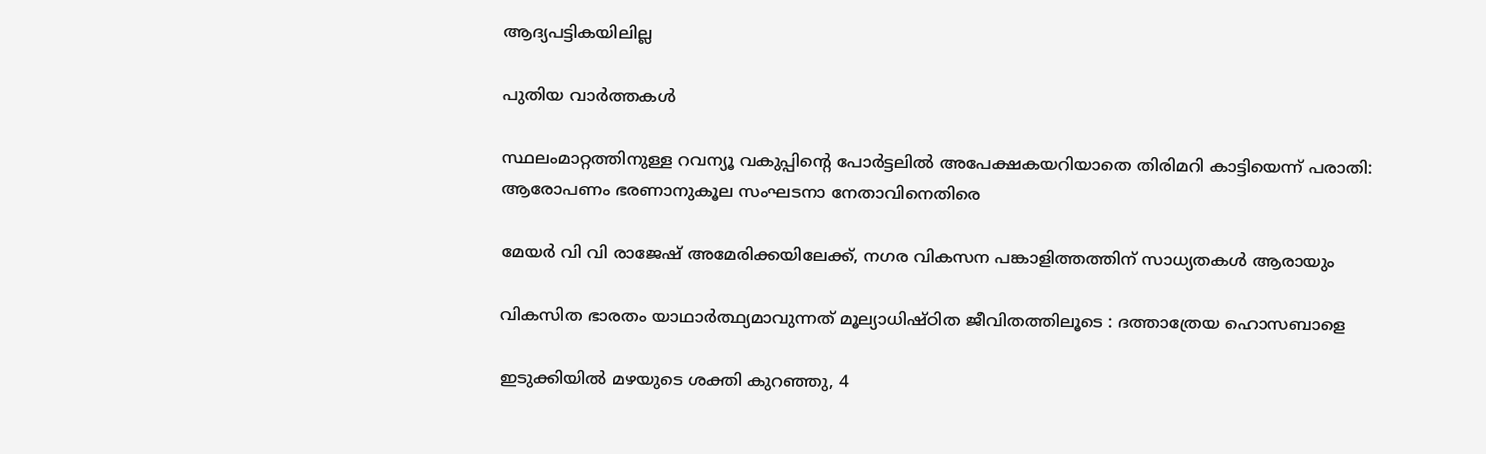ആദ്യപട്ടികയിലില്ല

പുതിയ വാര്‍ത്തകള്‍

സ്ഥലംമാറ്റത്തിനുള്ള റവന്യൂ വകുപ്പിന്റെ പോര്‍ട്ടലില്‍ അപേക്ഷകയറിയാതെ തിരിമറി കാട്ടിയെന്ന് പരാതി: ആരോപണം ഭരണാനുകൂല സംഘടനാ നേതാവിനെതിരെ

മേയര്‍ വി വി രാജേഷ് അമേരിക്കയിലേക്ക്, നഗര വികസന പങ്കാളിത്തത്തിന് സാധ്യതകള്‍ ആരായും

വികസിത ഭാരതം യാഥാര്‍ത്ഥ്യമാവുന്നത് മൂല്യാധിഷ്ഠിത ജീവിതത്തിലൂടെ : ദത്താത്രേയ ഹൊസബാളെ

ഇടുക്കിയില്‍ മഴയുടെ ശക്തി കുറഞ്ഞു, 4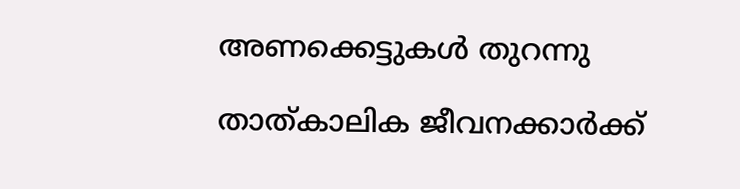അണക്കെട്ടുകള്‍ തുറന്നു

താത്കാലിക ജീവനക്കാര്‍ക്ക്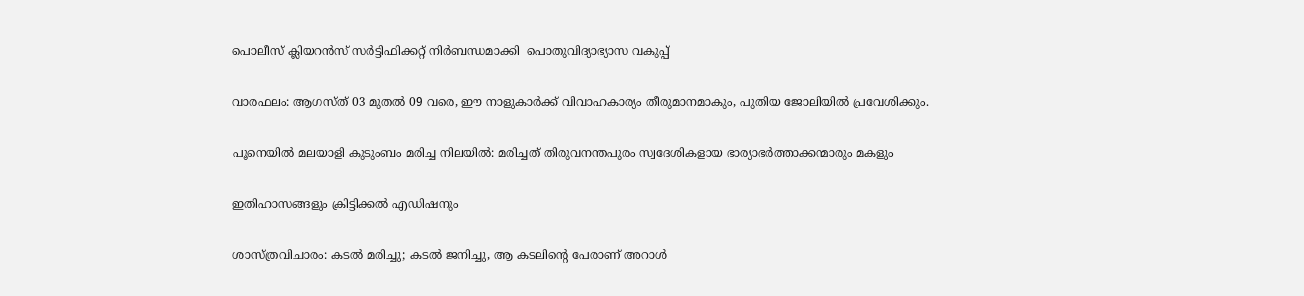പൊലീസ് ക്ലിയറന്‍സ് സര്‍ട്ടിഫിക്കറ്റ് നിര്‍ബന്ധമാക്കി  പൊതുവിദ്യാഭ്യാസ വകുപ്പ്

വാരഫലം: ആഗസ്ത് 03 മുതല്‍ 09 വരെ, ഈ നാളുകാര്‍ക്ക് വിവാഹകാര്യം തീരുമാനമാകും, പുതിയ ജോലിയില്‍ പ്രവേശിക്കും.

പൂനെയില്‍ മലയാളി കുടുംബം മരിച്ച നിലയില്‍: മരിച്ചത് തിരുവനന്തപുരം സ്വദേശികളായ ഭാര്യാഭര്‍ത്താക്കന്മാരും മകളും

ഇതിഹാസങ്ങളും ക്രിട്ടിക്കല്‍ എഡിഷനും

ശാസ്ത്രവിചാരം: കടല്‍ മരിച്ചു; കടല്‍ ജനിച്ചു, ആ കടലിന്റെ പേരാണ് അറാള്‍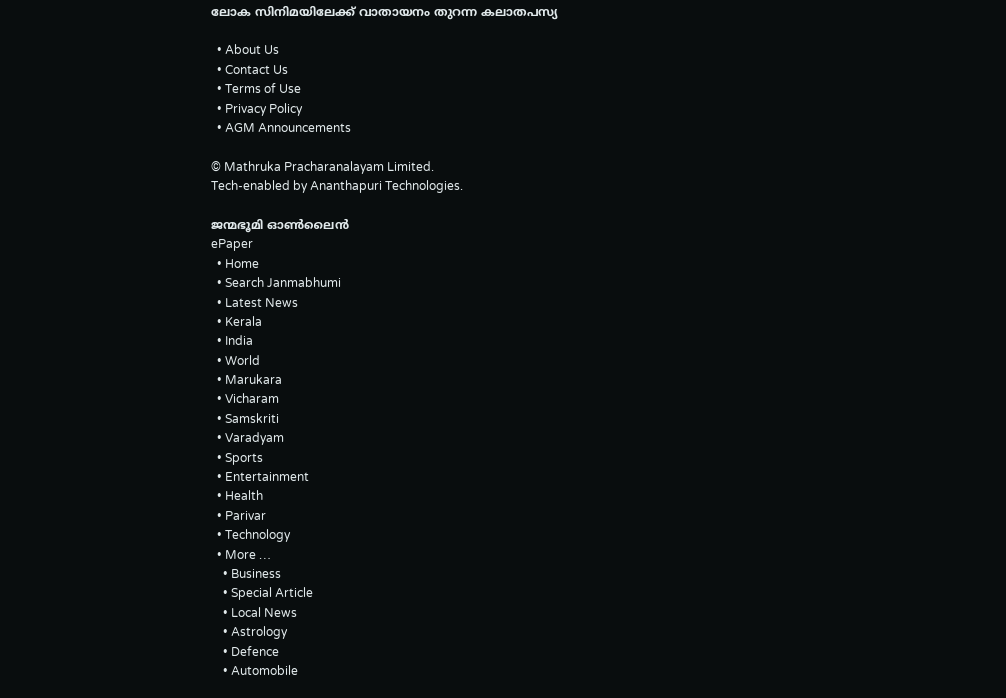ലോക സിനിമയിലേക്ക് വാതായനം തുറന്ന കലാതപസ്യ

  • About Us
  • Contact Us
  • Terms of Use
  • Privacy Policy
  • AGM Announcements

© Mathruka Pracharanalayam Limited.
Tech-enabled by Ananthapuri Technologies.

ജന്മഭൂമി ഓണ്‍ലൈന്‍
ePaper
  • Home
  • Search Janmabhumi
  • Latest News
  • Kerala
  • India
  • World
  • Marukara
  • Vicharam
  • Samskriti
  • Varadyam
  • Sports
  • Entertainment
  • Health
  • Parivar
  • Technology
  • More …
    • Business
    • Special Article
    • Local News
    • Astrology
    • Defence
    • Automobile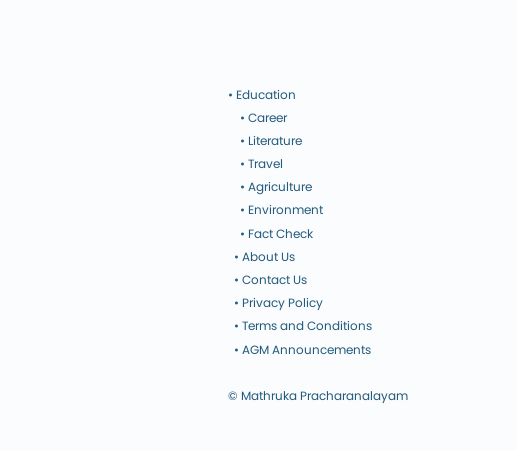• Education
    • Career
    • Literature
    • Travel
    • Agriculture
    • Environment
    • Fact Check
  • About Us
  • Contact Us
  • Privacy Policy
  • Terms and Conditions
  • AGM Announcements

© Mathruka Pracharanalayam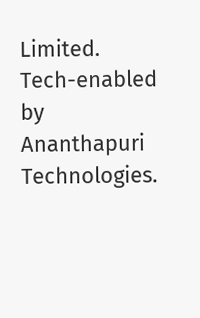Limited.
Tech-enabled by Ananthapuri Technologies.